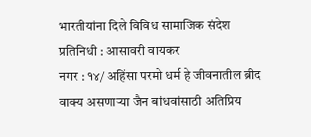भारतीयांना दिले विविध सामाजिक संदेश
प्रतिनिधी : आसावरी वायकर
नगर : १४/ अहिंसा परमो धर्म हे जीवनातील ब्रीद वाक्य असणाऱ्या जैन बांधवांसाठी अतिप्रिय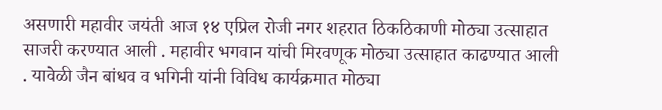असणारी महावीर जयंती आज १४ एप्रिल रोजी नगर शहरात ठिकठिकाणी मोठ्या उत्साहात साजरी करण्यात आली . महावीर भगवान यांची मिरवणूक मोठ्या उत्साहात काढण्यात आली . यावेळी जैन बांधव व भगिनी यांनी विविध कार्यक्रमात मोठ्या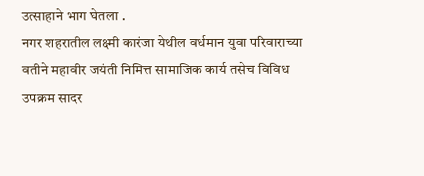उत्साहाने भाग घेतला .
नगर शहरातील लक्ष्मी कारंजा येथील वर्धमान युवा परिवाराच्या वतीने महावीर जयंती निमित्त सामाजिक कार्य तसेच विविध उपक्रम सादर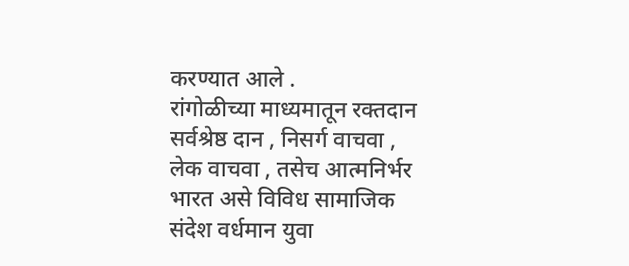करण्यात आले .
रांगोळीच्या माध्यमातून रक्तदान सर्वश्रेष्ठ दान , निसर्ग वाचवा , लेक वाचवा , तसेच आत्मनिर्भर भारत असे विविध सामाजिक संदेश वर्धमान युवा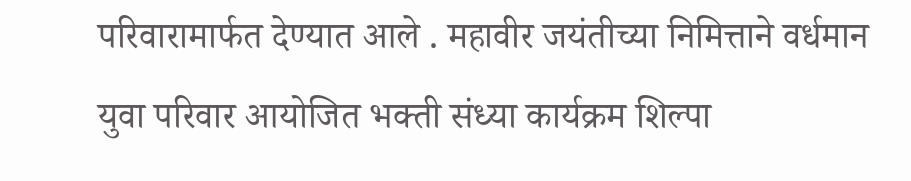परिवारामार्फत देण्यात आले . महावीर जयंतीच्या निमित्ताने वर्धमान युवा परिवार आयोजित भक्ती संध्या कार्यक्रम शिल्पा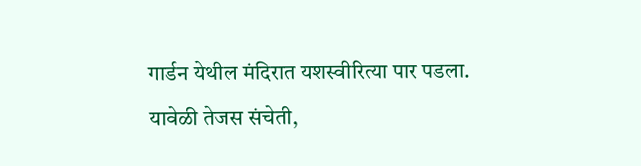गार्डन येथील मंदिरात यशस्वीरित्या पार पडला.
यावेळी तेजस संचेती,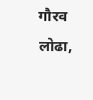गौरव लोढा,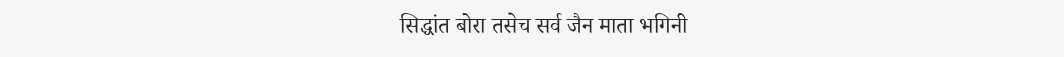सिद्धांत बोरा तसेच सर्व जैन माता भगिनी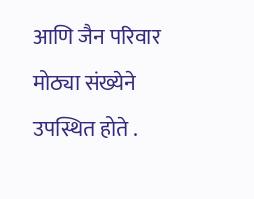आणि जैन परिवार मोठ्या संख्येने उपस्थित होते .